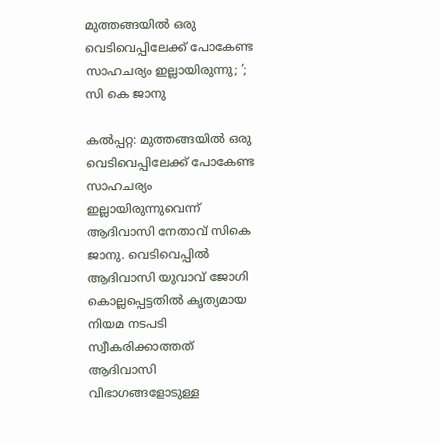മുത്തങ്ങയിൽ ഒരു വെടിവെപ്പിലേക്ക് പോകേണ്ട സാഹചര്യം ഇല്ലായിരുന്നു; ’; സി കെ ജാനു

കൽപ്പറ്റ: മുത്തങ്ങയിൽ ഒരു വെടിവെപ്പിലേക്ക് പോകേണ്ട സാഹചര്യം ഇല്ലായിരുന്നുവെന്ന് ആദിവാസി നേതാവ് സികെ ജാനു. വെടിവെപ്പിൽ ആദിവാസി യുവാവ് ജോഗി കൊല്ലപ്പെട്ടതിൽ കൃത്യമായ നിയമ നടപടി സ്വീകരിക്കാത്തത് ആദിവാസി വിഭാഗങ്ങളോടുള്ള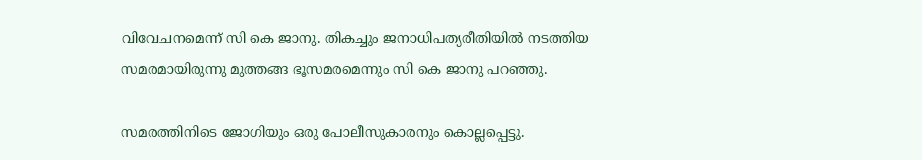വിവേചനമെന്ന് സി കെ ജാനു. തികച്ചും ജനാധിപത്യരീതിയിൽ നടത്തിയ സമരമായിരുന്നു മുത്തങ്ങ ഭൂസമരമെന്നും സി കെ ജാനു പറഞ്ഞു.

സമരത്തിനിടെ ജോഗിയും ഒരു പോലീസുകാരനും കൊല്ലപ്പെട്ടു.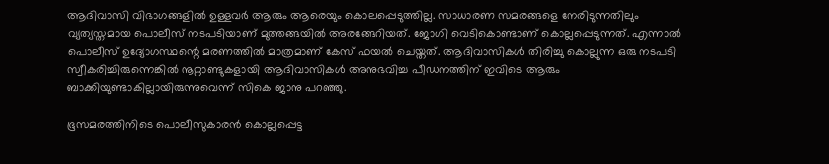ആദിവാസി വിഭാഗങ്ങളിൽ ഉള്ളവർ ആരും ആരെയും കൊലപ്പെടുത്തില്ല. സാധാരണ സമരങ്ങളെ നേരിടുന്നതിലും വ്യത്യസ്തമായ പൊലീസ് നടപടിയാണ് മുത്തങ്ങയിൽ അരങ്ങേറിയത്. ജോഗി വെടികൊണ്ടാണ് കൊല്ലപ്പെടുന്നത്. എന്നാൽ പൊലീസ് ഉദ്യോഗസ്ഥന്റെ മരണത്തിൽ മാത്രമാണ് കേസ് ഫയൽ ചെയ്തത്. ആദിവാസികൾ തിരിച്ചു കൊല്ലുന്ന ഒരു നടപടി സ്വീകരിച്ചിരുന്നെങ്കിൽ നൂറ്റാണ്ടുകളായി ആദിവാസികൾ അനുഭവിച്ച പീഡനത്തിന് ഇവിടെ ആരും ബാക്കിയുണ്ടാകില്ലായിരുന്നുവെന്ന് സികെ ജാനു പറഞ്ഞു.

ഭൂസമരത്തിനിടെ പൊലീസുകാരൻ കൊല്ലപ്പെട്ട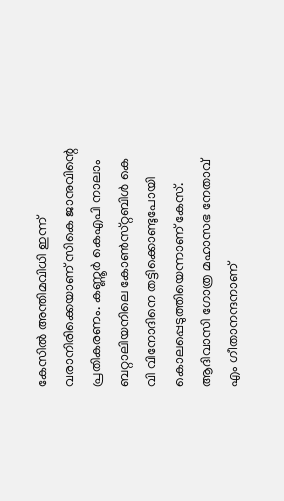കേസിൽ അന്തിമവിധി ഇന്ന് വരാനിരിക്കെയാണ് സികെ ജാനുവിന്റെ പ്രതികരണം. കണ്ണൂർ കെഎപി നാലാം ബറ്റാലിയനിലെ കോൺസ്‌റ്റബിൾ കെ വി വിനോദിനെ തട്ടിക്കൊണ്ടുപോയി കൊലപ്പെടുത്തിയെന്നാണ് കേസ്. ആദിവാസി ഗോത്ര മഹാസഭ നേതാവ് എം ഗീതാനന്ദനാണ്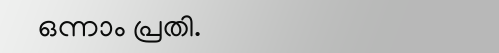ഒന്നാം പ്രതി.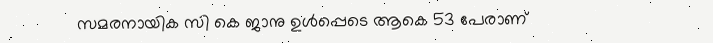സമരനായിക സി കെ ജാനു ഉൾപ്പെടെ ആകെ 53 പേരാണ്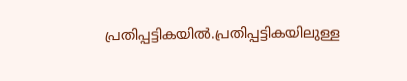പ്രതിപ്പട്ടികയിൽ.പ്രതിപ്പട്ടികയിലുള്ള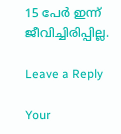15 പേർ ഇന്ന് ജീവിച്ചിരിപ്പില്ല.

Leave a Reply

Your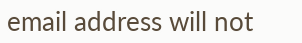email address will not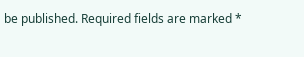be published. Required fields are marked *